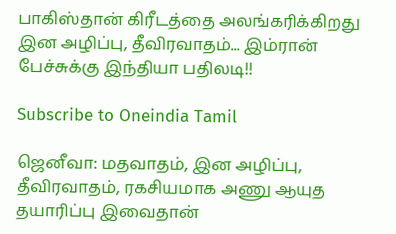பாகிஸ்தான் கிரீடத்தை அலங்கரிக்கிறது இன அழிப்பு, தீவிரவாதம்... இம்ரான் பேச்சுக்கு இந்தியா பதிலடி!!

Subscribe to Oneindia Tamil

ஜெனீவா: மதவாதம், இன அழிப்பு, தீவிரவாதம், ரகசியமாக அணு ஆயுத தயாரிப்பு இவைதான்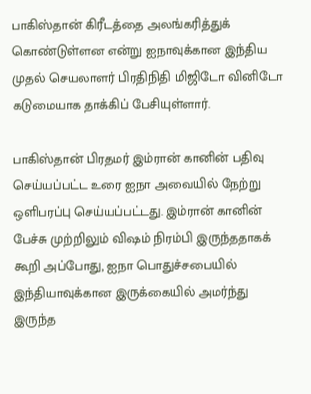பாகிஸ்தான் கிரீடத்தை அலங்கரித்துக் கொண்டுள்ளன என்று ஐநாவுக்கான இந்திய முதல் செயலாளர் பிரதிநிதி மிஜிடோ வினிடோ கடுமையாக தாக்கிப் பேசியுள்ளார்.

பாகிஸ்தான் பிரதமர் இம்ரான் கானின் பதிவு செய்யப்பட்ட உரை ஐநா அவையில் நேற்று ஒளிபரப்பு செய்யப்பட்டது. இம்ரான் கானின் பேச்சு முற்றிலும் விஷம் நிரம்பி இருந்ததாகக் கூறி அப்போது, ஐநா பொதுச்சபையில் இந்தியாவுக்கான இருக்கையில் அமர்ந்து இருந்த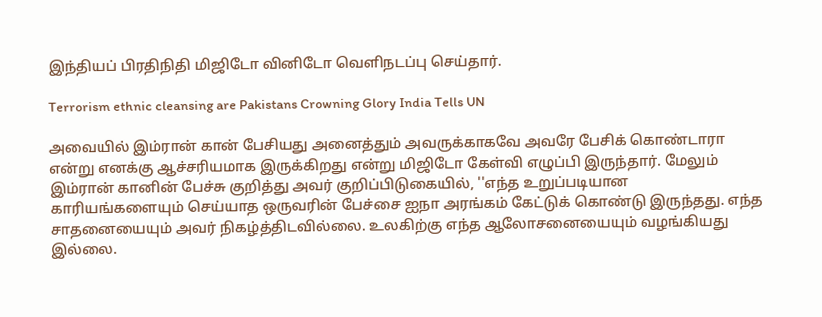இந்தியப் பிரதிநிதி மிஜிடோ வினிடோ வெளிநடப்பு செய்தார்.

Terrorism ethnic cleansing are Pakistans Crowning Glory India Tells UN

அவையில் இம்ரான் கான் பேசியது அனைத்தும் அவருக்காகவே அவரே பேசிக் கொண்டாரா என்று எனக்கு ஆச்சரியமாக இருக்கிறது என்று மிஜிடோ கேள்வி எழுப்பி இருந்தார். மேலும் இம்ரான் கானின் பேச்சு குறித்து அவர் குறிப்பிடுகையில், ''எந்த உறுப்படியான காரியங்களையும் செய்யாத ஒருவரின் பேச்சை ஐநா அரங்கம் கேட்டுக் கொண்டு இருந்தது. எந்த சாதனையையும் அவர் நிகழ்த்திடவில்லை. உலகிற்கு எந்த ஆலோசனையையும் வழங்கியது இல்லை.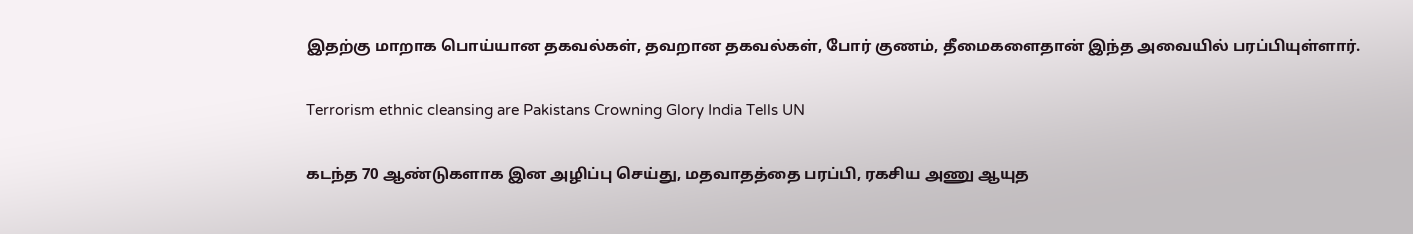இதற்கு மாறாக பொய்யான தகவல்கள், தவறான தகவல்கள், போர் குணம், தீமைகளைதான் இந்த அவையில் பரப்பியுள்ளார்.

Terrorism ethnic cleansing are Pakistans Crowning Glory India Tells UN

கடந்த 70 ஆண்டுகளாக இன அழிப்பு செய்து, மதவாதத்தை பரப்பி, ரகசிய அணு ஆயுத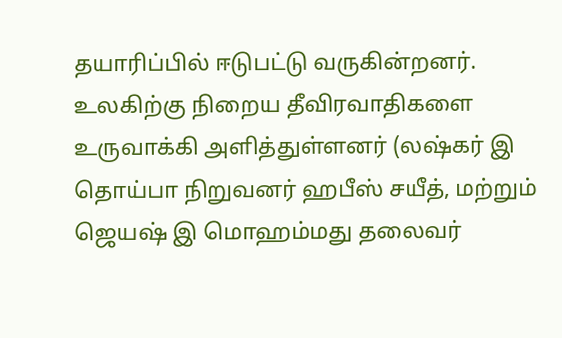தயாரிப்பில் ஈடுபட்டு வருகின்றனர். உலகிற்கு நிறைய தீவிரவாதிகளை உருவாக்கி அளித்துள்ளனர் (லஷ்கர் இ தொய்பா நிறுவனர் ஹபீஸ் சயீத், மற்றும் ஜெயஷ் இ மொஹம்மது தலைவர்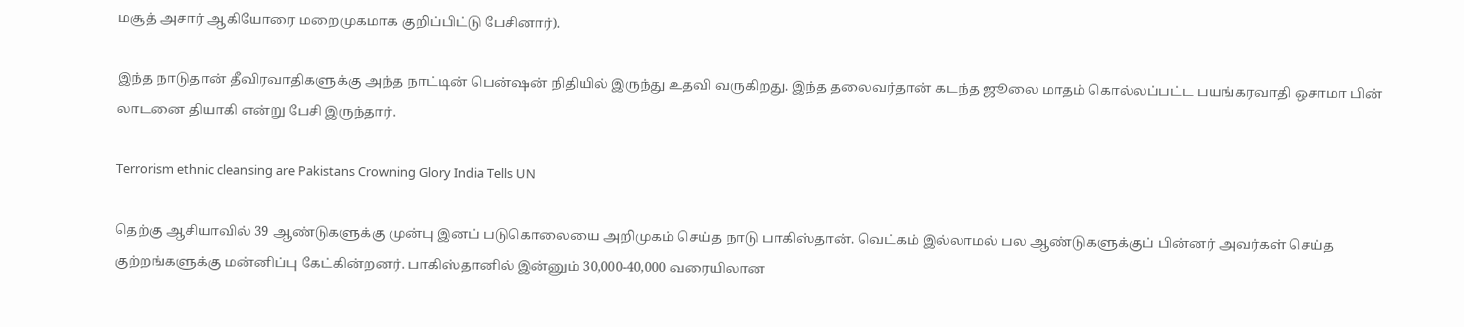மசூத் அசார் ஆகியோரை மறைமுகமாக குறிப்பிட்டு பேசினார்).

இந்த நாடுதான் தீவிரவாதிகளுக்கு அந்த நாட்டின் பென்ஷன் நிதியில் இருந்து உதவி வருகிறது. இந்த தலைவர்தான் கடந்த ஜூலை மாதம் கொல்லப்பட்ட பயங்கரவாதி ஒசாமா பின் லாடனை தியாகி என்று பேசி இருந்தார்.

Terrorism ethnic cleansing are Pakistans Crowning Glory India Tells UN

தெற்கு ஆசியாவில் 39 ஆண்டுகளுக்கு முன்பு இனப் படுகொலையை அறிமுகம் செய்த நாடு பாகிஸ்தான். வெட்கம் இல்லாமல் பல ஆண்டுகளுக்குப் பின்னர் அவர்கள் செய்த குற்றங்களுக்கு மன்னிப்பு கேட்கின்றனர். பாகிஸ்தானில் இன்னும் 30,000-40,000 வரையிலான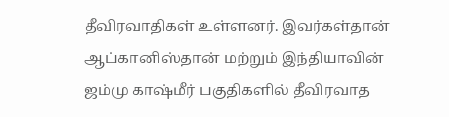தீவிரவாதிகள் உள்ளனர். இவர்கள்தான் ஆப்கானிஸ்தான் மற்றும் இந்தியாவின் ஜம்மு காஷ்மீர் பகுதிகளில் தீவிரவாத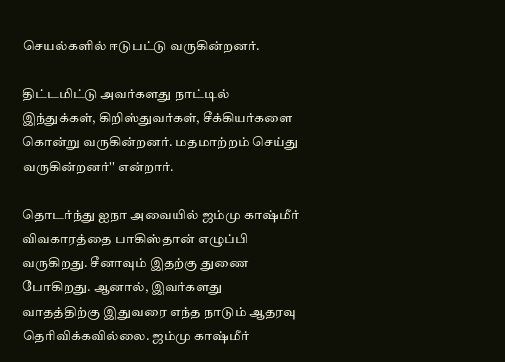செயல்களில் ஈடுபட்டு வருகின்றனர்.

திட்டமிட்டு அவர்களது நாட்டில் இந்துக்கள், கிறிஸ்துவர்கள், சீக்கியர்களை கொன்று வருகின்றனர். மதமாற்றம் செய்து வருகின்றனர்'' என்றார்.

தொடர்ந்து ஐநா அவையில் ஜம்மு காஷ்மீர் விவகாரத்தை பாகிஸ்தான் எழுப்பி வருகிறது. சீனாவும் இதற்கு துணை போகிறது. ஆனால், இவர்களது வாதத்திற்கு இதுவரை எந்த நாடும் ஆதரவு தெரிவிக்கவில்லை. ஜம்மு காஷ்மீர்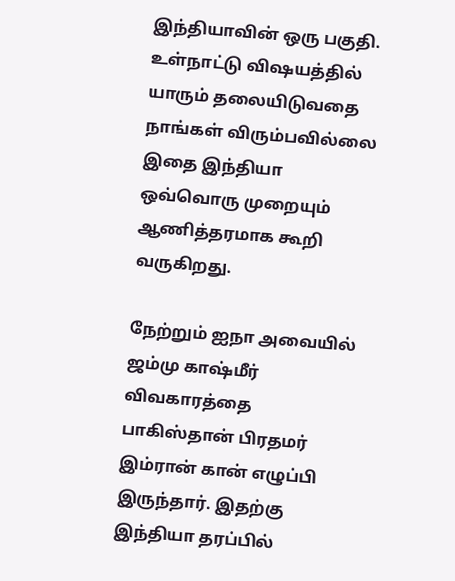இந்தியாவின் ஒரு பகுதி. உள்நாட்டு விஷயத்தில் யாரும் தலையிடுவதை நாங்கள் விரும்பவில்லை இதை இந்தியா ஒவ்வொரு முறையும் ஆணித்தரமாக கூறி வருகிறது.

நேற்றும் ஐநா அவையில் ஜம்மு காஷ்மீர் விவகாரத்தை பாகிஸ்தான் பிரதமர் இம்ரான் கான் எழுப்பி இருந்தார். இதற்கு இந்தியா தரப்பில்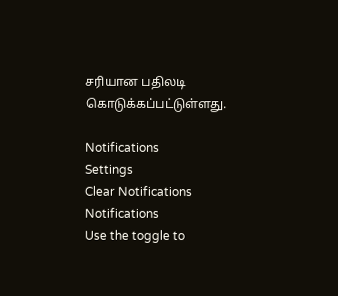சரியான பதிலடி கொடுக்கப்பட்டுள்ளது.

Notifications
Settings
Clear Notifications
Notifications
Use the toggle to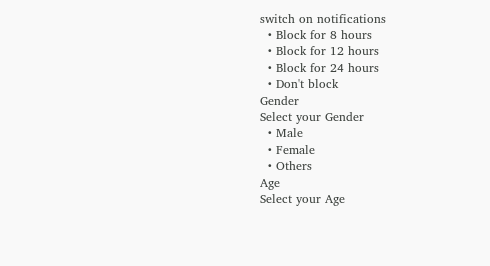switch on notifications
  • Block for 8 hours
  • Block for 12 hours
  • Block for 24 hours
  • Don't block
Gender
Select your Gender
  • Male
  • Female
  • Others
Age
Select your Age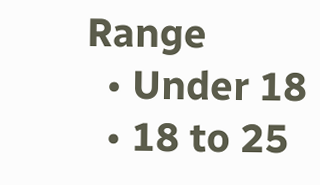Range
  • Under 18
  • 18 to 25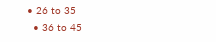• 26 to 35
  • 36 to 45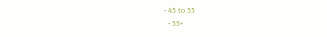• 45 to 55
  • 55+